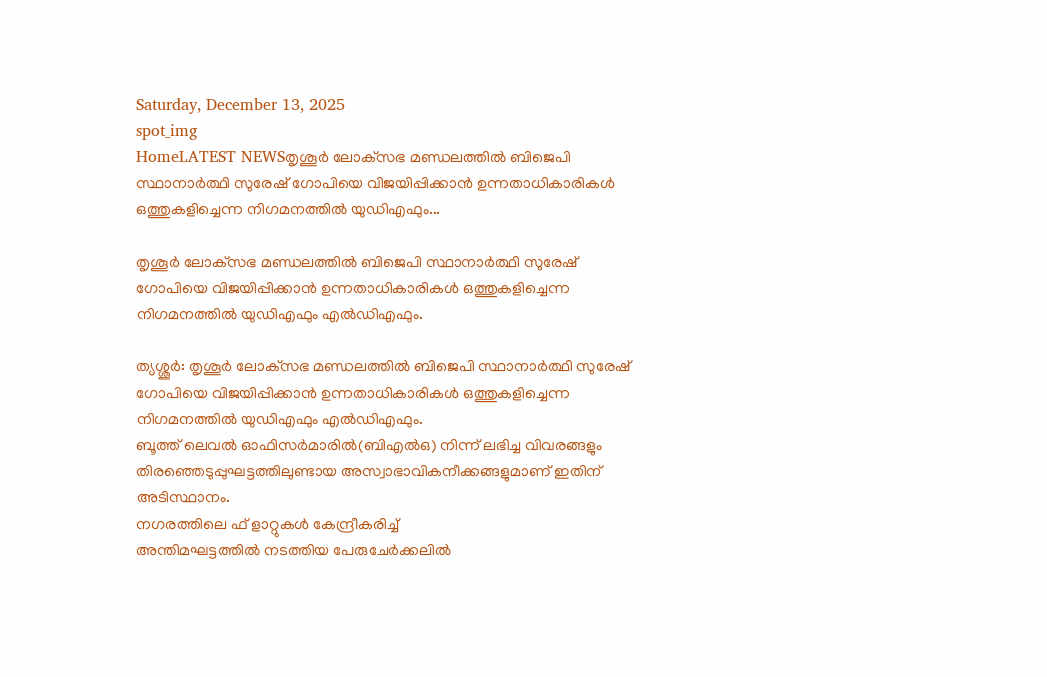Saturday, December 13, 2025
spot_img
HomeLATEST NEWSതൃശൂർ ലോക്‌സഭ മണ്ഡലത്തിൽ ബിജെപി സ്ഥാനാർത്ഥി സുരേഷ് ഗോപിയെ വിജയിപ്പിക്കാൻ ഉന്നതാധികാരികൾ ഒത്തുകളിച്ചെന്ന നിഗമനത്തിൽ യുഡിഎഫും...

തൃശൂർ ലോക്‌സഭ മണ്ഡലത്തിൽ ബിജെപി സ്ഥാനാർത്ഥി സുരേഷ് ഗോപിയെ വിജയിപ്പിക്കാൻ ഉന്നതാധികാരികൾ ഒത്തുകളിച്ചെന്ന നിഗമനത്തിൽ യുഡിഎഫും എൽഡിഎഫും.

ത്യശ്ശൂർ: തൃശൂർ ലോക്‌സഭ മണ്ഡലത്തിൽ ബിജെപി സ്ഥാനാർത്ഥി സുരേഷ് ഗോപിയെ വിജയിപ്പിക്കാൻ ഉന്നതാധികാരികൾ ഒത്തുകളിച്ചെന്ന നിഗമനത്തിൽ യുഡിഎഫും എൽഡിഎഫും.
ബൂത്ത് ലെവൽ ഓഫിസർമാരിൽ(ബിഎൽഒ) നിന്ന് ലഭിച്ച വിവരങ്ങളും തിരഞ്ഞെടുപ്പുഘട്ടത്തിലുണ്ടായ അസ്വാഭാവികനീക്കങ്ങളുമാണ് ഇതിന് അടിസ്ഥാനം.
നഗരത്തിലെ ഫ് ളാറ്റുകൾ കേന്ദ്രീകരിച്ച്
അന്തിമഘട്ടത്തിൽ നടത്തിയ പേരുചേർക്കലിൽ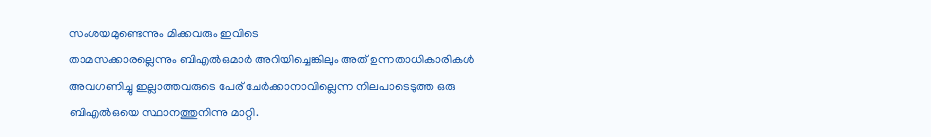സംശയമുണ്ടെന്നും മിക്കവരും ഇവിടെ
താമസക്കാരല്ലെന്നും ബിഎൽഒമാർ അറിയിച്ചെങ്കിലും അത് ഉന്നതാധികാരികൾ അവഗണിച്ചു ഇല്ലാത്തവരുടെ പേര് ചേർക്കാനാവില്ലെന്ന നിലപാടെടുത്ത ഒരു ബിഎൽഒയെ സ്ഥാനത്തുനിന്നു മാറ്റി.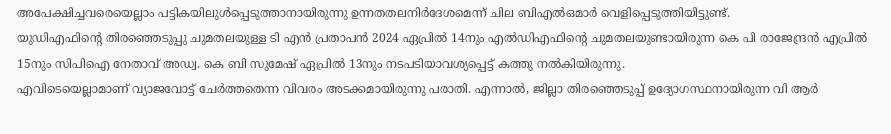അപേക്ഷിച്ചവരെയെല്ലാം പട്ടികയിലുൾപ്പെടുത്താനായിരുന്നു ഉന്നതതലനിർദേശമെന്ന് ചില ബിഎൽഒമാർ വെളിപ്പെടുത്തിയിട്ടുണ്ട്.
യുഡിഎഫിന്റെ തിരഞ്ഞെടുപ്പു ചുമതലയുള്ള ടി എൻ പ്രതാപൻ 2024 ഏപ്രിൽ 14നും എൽഡിഎഫിന്റെ ചുമതലയുണ്ടായിരുന്ന കെ പി രാജേന്ദ്രൻ എപ്രിൽ 15നും സിപിഐ നേതാവ് അഡ്വ. കെ ബി സുമേഷ് ഏപ്രിൽ 13നും നടപടിയാവശ്യപ്പെട്ട് കത്തു നൽകിയിരുന്നു.
എവിടെയെല്ലാമാണ് വ്യാജവോട്ട് ചേർത്തതെന്ന വിവരം അടക്കമായിരുന്നു പരാതി. എന്നാൽ, ജില്ലാ തിരഞ്ഞെടുപ്പ് ഉദ്യോഗസ്ഥനായിരുന്ന വി ആർ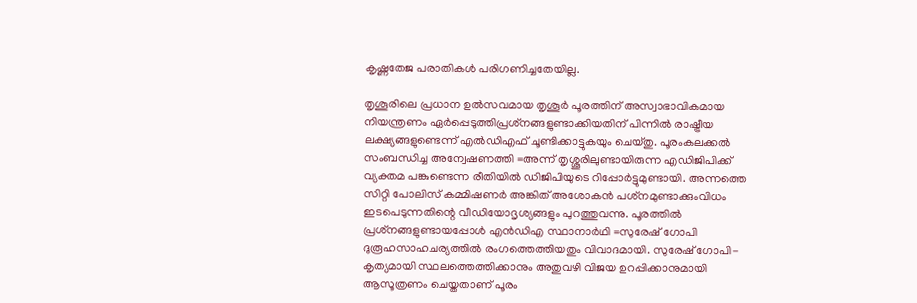കൃഷ്ണതേജ പരാതികൾ പരിഗണിച്ചതേയില്ല.

തൃശൂരിലെ പ്രധാന ഉൽസവമായ തൃശൂർ പൂരത്തിന് അസ്വാഭാവികമായ നിയന്ത്രണം ഏർപ്പെടുത്തിപ്രശ്‌നങ്ങളുണ്ടാക്കിയതിന് പിന്നിൽ രാഷ്ട്രീയ ലക്ഷ്യങ്ങളുണ്ടെന്ന് എൽഡിഎഫ് ചൂണ്ടിക്കാട്ടുകയും ചെയ്തു. പൂരംകലക്കൽ സംബന്ധിച്ച അന്വേഷണത്തി =അന്ന് തൃശ്ശൂരിലുണ്ടായിരുന്ന എഡിജിപിക്ക് വ്യക്തമ പങ്കുണ്ടെന്ന രീതിയിൽ ഡിജിപിയുടെ റിപ്പോർട്ടുമുണ്ടായി. അന്നത്തെ സിറ്റി പോലിസ് കമ്മിഷണർ അങ്കിത് അശോകൻ പശ്‌നമുണ്ടാക്കുംവിധം ഇടപെടുന്നതിന്റെ വീഡിയോദൃശ്യങ്ങളും പുറത്തുവന്നു. പൂരത്തിൽ പ്രശ്‌നങ്ങളുണ്ടായപ്പോൾ എൻഡിഎ സ്ഥാനാർഥി =സുരേഷ് ഗോപി ദുരൂഹസാഹചര്യത്തിൽ രംഗത്തെത്തിയതും വിവാദമായി. സുരേഷ് ഗോപി-കൃത്യമായി സ്ഥലത്തെത്തിക്കാനും അതുവഴി വിജയ ഉറപ്പിക്കാനുമായി ആസൂത്രണം ചെയ്തതാണ് പൂരം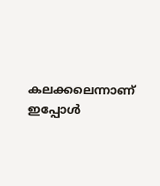കലക്കലെന്നാണ് ഇപ്പോൾ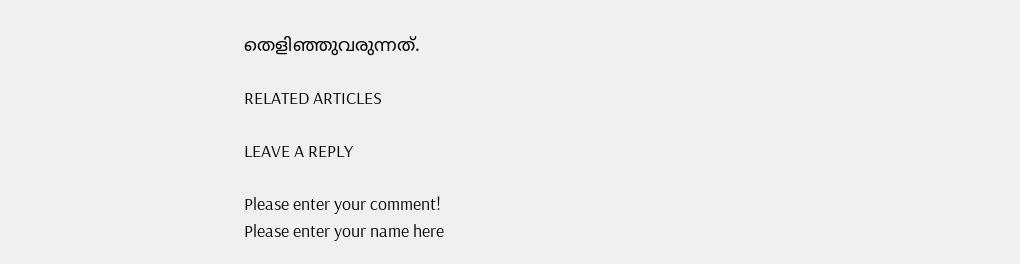തെളിഞ്ഞുവരുന്നത്.

RELATED ARTICLES

LEAVE A REPLY

Please enter your comment!
Please enter your name here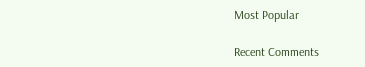Most Popular

Recent Comments